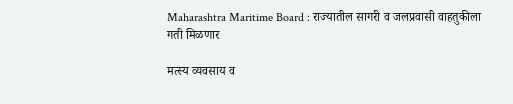Maharashtra Maritime Board : राज्यातील सागरी व जलप्रवासी वाहतुकीला गती मिळणार

मत्स्य व्यवसाय व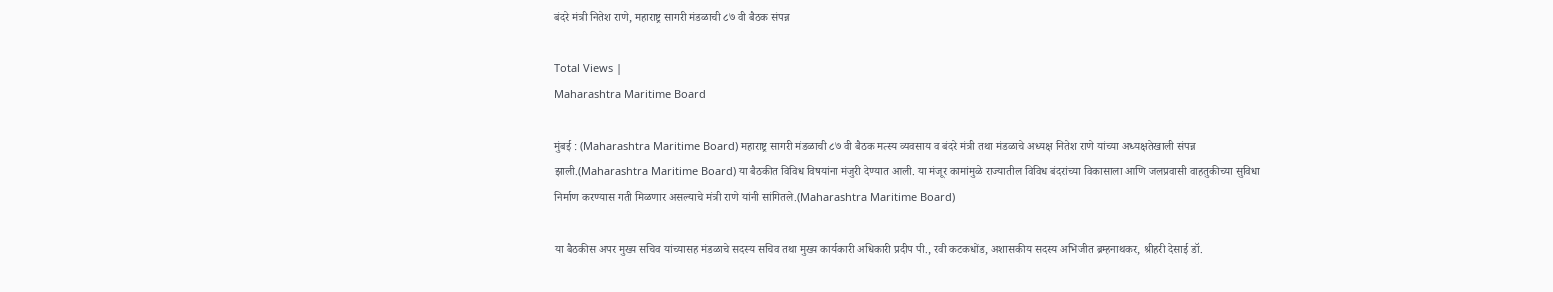बंदरे मंत्री नितेश राणे, महाराष्ट्र सागरी मंडळाची ८७ वी बैठक संपन्न

Total Views |
Maharashtra Maritime Board

मुंबई : (Maharashtra Maritime Board) महाराष्ट्र सागरी मंडळाची ८७ वी बैठक मत्स्य व्यवसाय व बंदरे मंत्री तथा मंडळाचे अध्यक्ष नितेश राणे यांच्या अध्यक्षतेखाली संपन्न झाली.(Maharashtra Maritime Board) या बैठकीत विविध विषयांना मंजुरी देण्यात आली. या मंजूर कामांमुळे राज्यातील विविध बंदरांच्या विकासाला आणि जलप्रवासी वाहतुकीच्या सुविधा निर्माण करण्यास गती मिळणार असल्याचे मंत्री राणे यांनी सांगितले.(Maharashtra Maritime Board)

या बैठकीस अपर मुख्य सचिव यांच्यासह मंडळाचे सदस्य सचिव तथा मुख्य कार्यकारी अधिकारी प्रदीप पी., रवी कटकधोंड, अशासकीय सदस्य अभिजीत ब्रम्हनाथकर, श्रीहरी देसाई डॉ.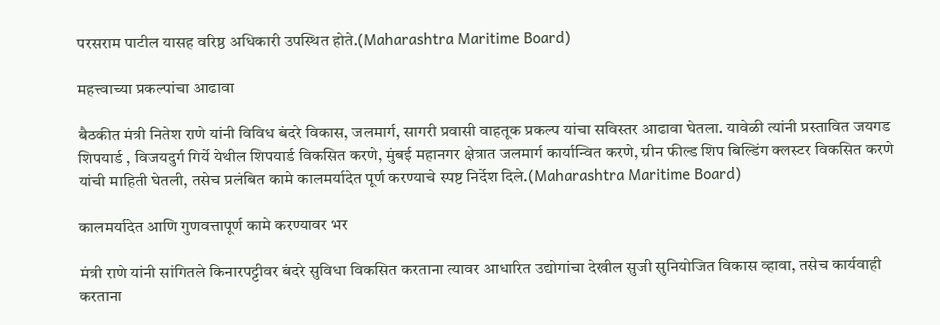परसराम पाटील यासह वरिष्ठ अधिकारी उपस्थित होते.(Maharashtra Maritime Board)

महत्त्वाच्या प्रकल्पांचा आढावा

बैठकीत मंत्री नितेश राणे यांनी विविध बंदरे विकास, जलमार्ग, सागरी प्रवासी वाहतूक प्रकल्प यांचा सविस्तर आढावा घेतला. यावेळी त्यांनी प्रस्तावित जयगड शिपयार्ड , विजयदुर्ग गिर्ये येथील शिपयार्ड विकसित करणे, मुंबई महानगर क्षेत्रात जलमार्ग कार्यान्वित करणे, ग्रीन फील्ड शिप बिल्डिंग क्लस्टर विकसित करणे यांची माहिती घेतली, तसेच प्रलंबित कामे कालमर्यादेत पूर्ण करण्याचे स्पष्ट निर्देश दिले.(Maharashtra Maritime Board)

कालमर्यादेत आणि गुणवत्तापूर्ण कामे करण्यावर भर

मंत्री राणे यांनी सांगितले किनारपट्टीवर बंदरे सुविधा विकसित करताना त्यावर आधारित उद्योगांचा देखील सुजी सुनियोजित विकास व्हावा, तसेच कार्यवाही करताना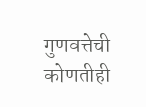गुणवत्तेची कोणतीही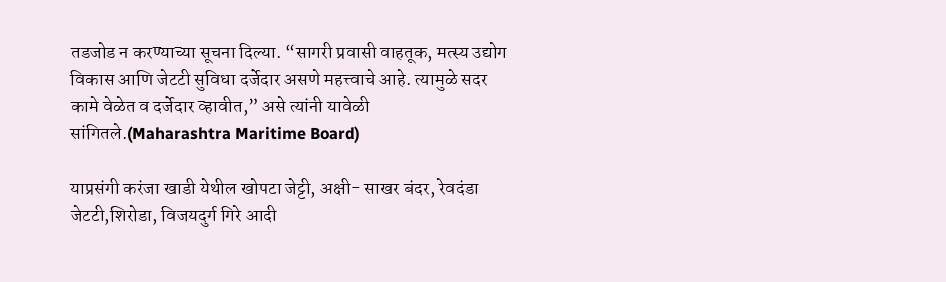तडजोड न करण्याच्या सूचना दिल्या. “सागरी प्रवासी वाहतूक, मत्स्य उद्योग विकास आणि जेटटी सुविधा दर्जेदार असणे महत्त्वाचे आहे. त्यामुळे सदर कामे वेळेत व दर्जेदार व्हावीत,” असे त्यांनी यावेळी सांगितले.(Maharashtra Maritime Board)

याप्रसंगी करंजा खाडी येथील खोपटा जेट्टी, अक्षी- साखर बंदर, रेवदंडा जेटटी,शिरोडा, विजयदुर्ग गिरे आदी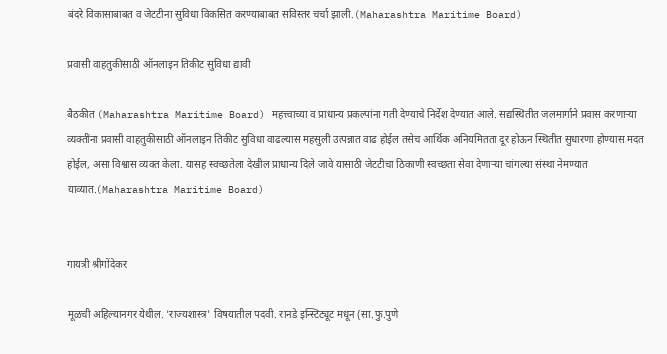बंदरे विकासाबाबत व जेटटीना सुविधा विकसित करण्याबाबत सविस्तर चर्चा झाली.(Maharashtra Maritime Board)

प्रवासी वाहतुकीसाठी ऑनलाइन तिकीट सुविधा द्यावी

बैठकीत (Maharashtra Maritime Board) महत्त्वाच्या व प्राधान्य प्रकल्पांना गती देण्याचे निर्देश देण्यात आले. सद्यस्थितीत जलमार्गाने प्रवास करणाऱ्या व्यक्तींना प्रवासी वाहतुकीसाठी ऑनलाइन तिकीट सुविधा वाढल्यास महसुली उत्पन्नात वाढ होईल तसेच आर्थिक अनियमितता दूर होऊन स्थितीत सुधारणा होण्यास मदत होईल, असा विश्वास व्यक्त केला. यासह स्वच्छतेला देखील प्राधान्य दिले जावे यासाठी जेटटीचा ठिकाणी स्वच्छता सेवा देणाऱ्या चांगल्या संस्था नेमण्यात याव्यात.(Maharashtra Maritime Board)


गायत्री श्रीगोंदेकर

मूळची अहिल्यानगर येथील. 'राज्यशास्त्र' विषयातील पदवी. रानडे इन्स्टिट्यूट मधून (सा.फु.पुणे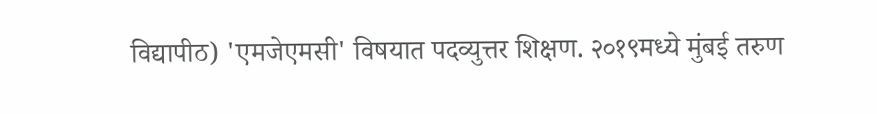विद्यापीठ) 'एमजेएमसी' विषयात पदव्युत्तर शिक्षण. २०१९मध्ये मुंबई तरुण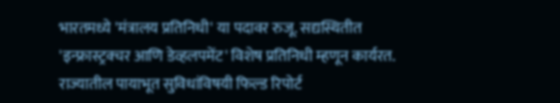भारतमध्ये 'मंत्रालय प्रतिनिधी' या पदावर रुजू. सद्यस्थितीत 'इन्फ्रास्ट्रक्चर आणि डेव्हलपमेंट' विशेष प्रतिनिधी म्हणून कार्यरत. राज्यातील पायाभूत सुविधांविषयी फिल्ड रिपोर्ट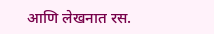आणि लेखनात रस.